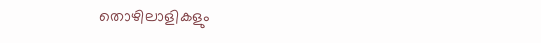തൊഴിലാളികളും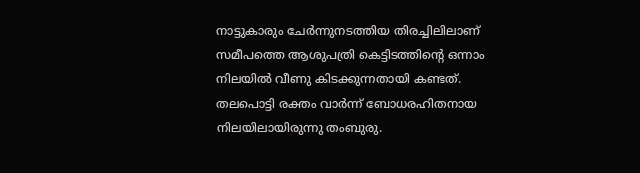നാട്ടുകാരും ചേർന്നുനടത്തിയ തിരച്ചിലിലാണ് സമീപത്തെ ആശുപത്രി കെട്ടിടത്തിന്റെ ഒന്നാം നിലയിൽ വീണു കിടക്കുന്നതായി കണ്ടത്. തലപൊട്ടി രക്തം വാർന്ന് ബോധരഹിതനായ നിലയിലായിരുന്നു തംബുരു.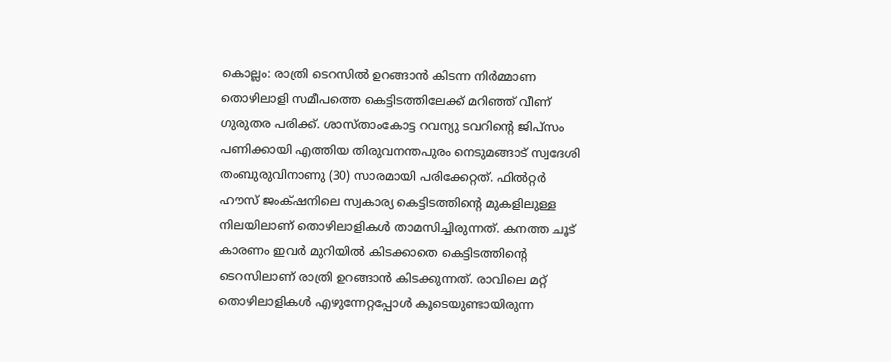കൊല്ലം: രാത്രി ടെറസിൽ ഉറങ്ങാൻ കിടന്ന നിർമ്മാണ തൊഴിലാളി സമീപത്തെ കെട്ടിടത്തിലേക്ക് മറിഞ്ഞ് വീണ് ഗുരുതര പരിക്ക്. ശാസ്താംകോട്ട റവന്യു ടവറിന്റെ ജിപ്സം പണിക്കായി എത്തിയ തിരുവനന്തപുരം നെടുമങ്ങാട് സ്വദേശി തംബുരുവിനാണു (30) സാരമായി പരിക്കേറ്റത്. ഫിൽറ്റർ ഹൗസ് ജംക്‌ഷനിലെ സ്വകാര്യ കെട്ടിടത്തിന്റെ മുകളിലുള്ള നിലയിലാണ് തൊഴിലാളികൾ താമസിച്ചിരുന്നത്. കനത്ത ചൂട് കാരണം ഇവർ മുറിയിൽ കിടക്കാതെ കെട്ടിടത്തിന്റെ ടെറസിലാണ് രാത്രി ഉറങ്ങാൻ കിടക്കുന്നത്. രാവിലെ മറ്റ് തൊഴിലാളികൾ എഴുന്നേറ്റപ്പോൾ കൂടെയുണ്ടായിരുന്ന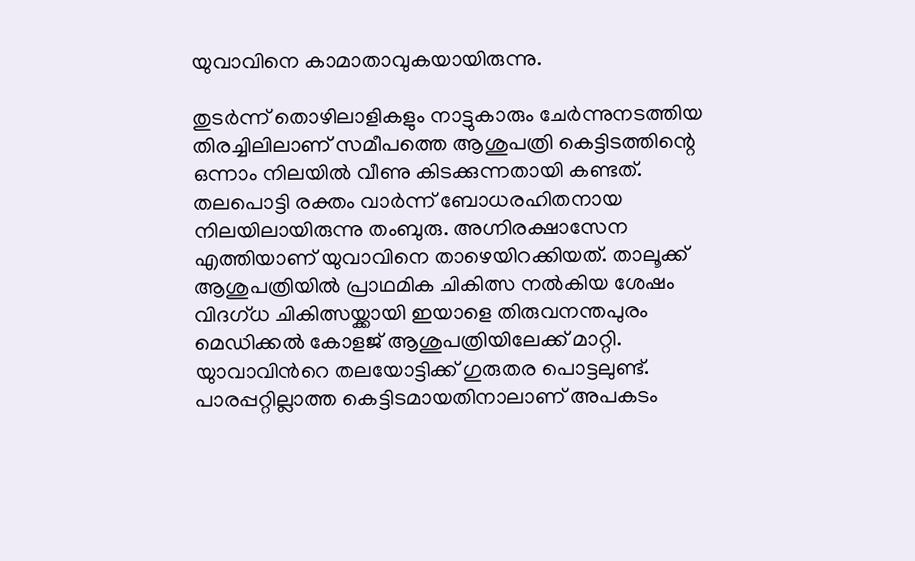യുവാവിനെ കാമാതാവുകയായിരുന്നു.

തുടർന്ന് തൊഴിലാളികളും നാട്ടുകാരും ചേർന്നുനടത്തിയ തിരച്ചിലിലാണ് സമീപത്തെ ആശുപത്രി കെട്ടിടത്തിന്റെ ഒന്നാം നിലയിൽ വീണു കിടക്കുന്നതായി കണ്ടത്. തലപൊട്ടി രക്തം വാർന്ന് ബോധരഹിതനായ നിലയിലായിരുന്നു തംബുരു. അഗ്നിരക്ഷാസേന എത്തിയാണ് യുവാവിനെ താഴെയിറക്കിയത്. താലൂക്ക് ആശുപത്രിയിൽ പ്രാഥമിക ചികിത്സ നൽകിയ ശേഷം വിദഗ്ധ ചികിത്സയ്ക്കായി ഇയാളെ തിരുവനന്തപുരം മെഡിക്കൽ കോളജ് ആശുപത്രിയിലേക്ക് മാറ്റി. യുാവാവിന്‍റെ തലയോട്ടിക്ക് ഗുരുതര പൊട്ടലുണ്ട്. പാരപ്പറ്റില്ലാത്ത കെട്ടിടമായതിനാലാണ് അപകടം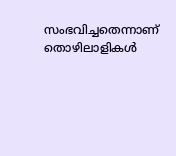സംഭവിച്ചതെന്നാണ് തൊഴിലാളികൾ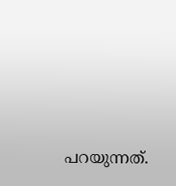പറയുന്നത്.